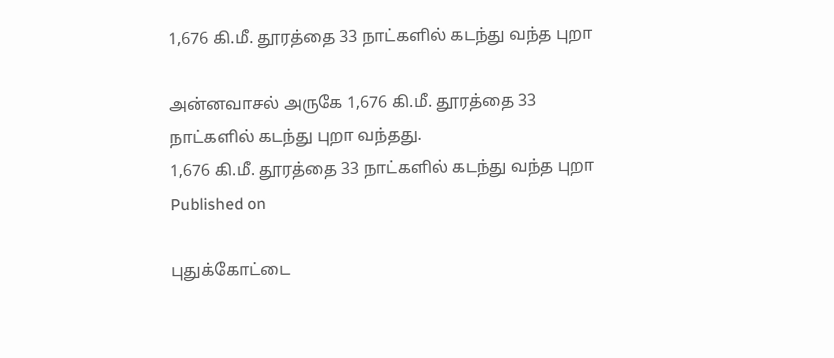1,676 கி.மீ. தூரத்தை 33 நாட்களில் கடந்து வந்த புறா

அன்னவாசல் அருகே 1,676 கி.மீ. தூரத்தை 33 நாட்களில் கடந்து புறா வந்தது.
1,676 கி.மீ. தூரத்தை 33 நாட்களில் கடந்து வந்த புறா
Published on

புதுக்கோட்டை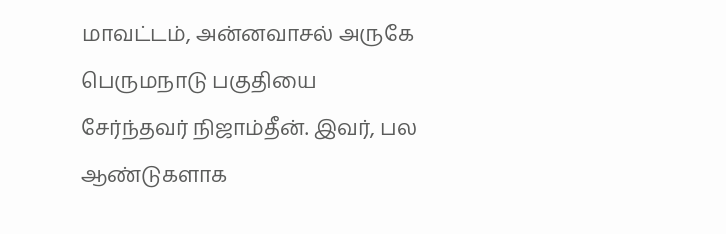மாவட்டம், அன்னவாசல் அருகே பெருமநாடு பகுதியை சேர்ந்தவர் நிஜாம்தீன். இவர், பல ஆண்டுகளாக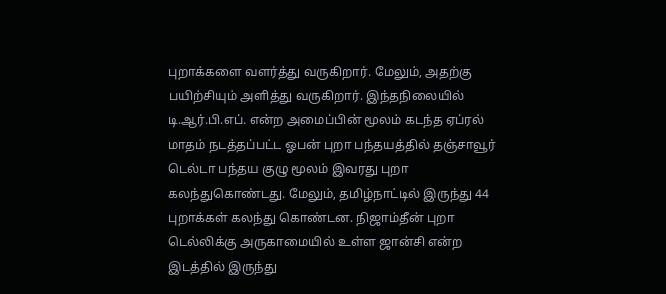புறாக்களை வளர்த்து வருகிறார். மேலும், அதற்கு பயிற்சியும் அளித்து வருகிறார். இந்தநிலையில் டி.ஆர்.பி.எப். என்ற அமைப்பின் மூலம் கடந்த ஏப்ரல் மாதம் நடத்தப்பட்ட ஓபன் புறா பந்தயத்தில் தஞ்சாவூர் டெல்டா பந்தய குழு மூலம் இவரது புறா கலந்துகொண்டது. மேலும், தமிழ்நாட்டில் இருந்து 44 புறாக்கள் கலந்து கொண்டன. நிஜாம்தீன் புறா டெல்லிக்கு அருகாமையில் உள்ள ஜான்சி என்ற இடத்தில் இருந்து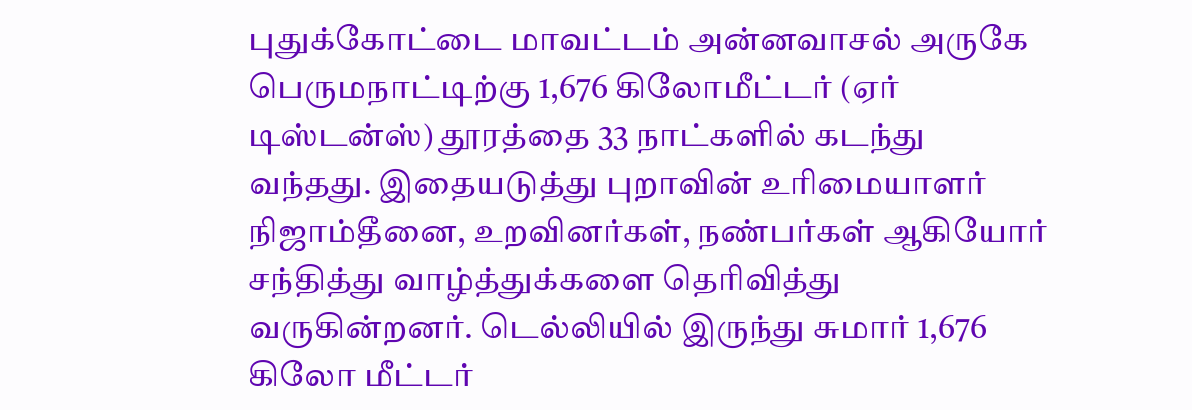புதுக்கோட்டை மாவட்டம் அன்னவாசல் அருகே பெருமநாட்டிற்கு 1,676 கிலோமீட்டர் (ஏர் டிஸ்டன்ஸ்) தூரத்தை 33 நாட்களில் கடந்து வந்தது. இதையடுத்து புறாவின் உரிமையாளர் நிஜாம்தீனை, உறவினர்கள், நண்பர்கள் ஆகியோர் சந்தித்து வாழ்த்துக்களை தெரிவித்து வருகின்றனர். டெல்லியில் இருந்து சுமார் 1,676 கிலோ மீட்டர்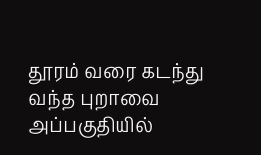தூரம் வரை கடந்து வந்த புறாவை அப்பகுதியில்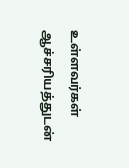உள்ளவர்கள் ஆச்சரியத்துடன்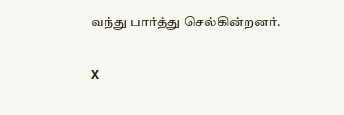வந்து பார்த்து செல்கின்றனர்.

X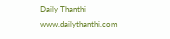Daily Thanthi
www.dailythanthi.com